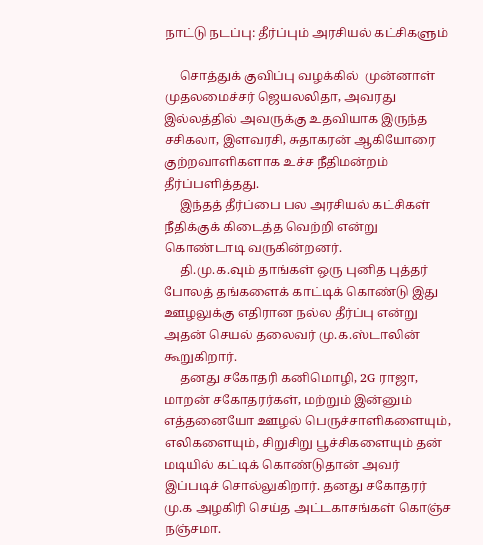நாட்டு நடப்பு: தீர்ப்பும் அரசியல் கட்சிகளும்

     சொத்துக் குவிப்பு வழக்கில்  முன்னாள் முதலமைச்சர் ஜெயலலிதா, அவரது இல்லத்தில் அவருக்கு உதவியாக இருந்த சசிகலா, இளவரசி, சுதாகரன் ஆகியோரை குற்றவாளிகளாக உச்ச நீதிமன்றம் தீர்ப்பளித்தது.
     இந்தத் தீர்ப்பை பல அரசியல் கட்சிகள் நீதிக்குக் கிடைத்த வெற்றி என்று கொண்டாடி வருகின்றனர்.
     தி.மு.க.வும் தாங்கள் ஒரு புனித புத்தர் போலத் தங்களைக் காட்டிக் கொண்டு இது ஊழலுக்கு எதிரான நல்ல தீர்ப்பு என்று அதன் செயல் தலைவர் மு.க.ஸ்டாலின் கூறுகிறார்.
     தனது சகோதரி கனிமொழி, 2G ராஜா, மாறன் சகோதரர்கள், மற்றும் இன்னும் எத்தனையோ ஊழல் பெருச்சாளிகளையும், எலிகளையும், சிறுசிறு பூச்சிகளையும் தன் மடியில் கட்டிக் கொண்டுதான் அவர் இப்படிச் சொல்லுகிறார். தனது சகோதரர் மு.க அழகிரி செய்த அட்டகாசங்கள் கொஞ்ச நஞ்சமா.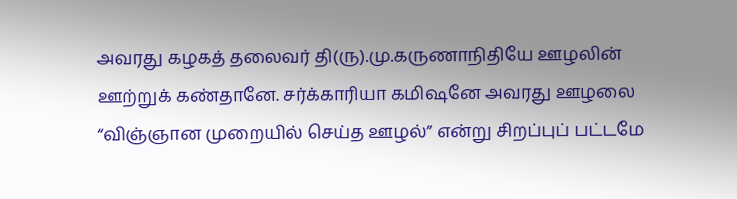அவரது கழகத் தலைவர் தி(ரு).மு.கருணாநிதியே ஊழலின் ஊற்றுக் கண்தானே. சர்க்காரியா கமிஷனே அவரது ஊழலை “விஞ்ஞான முறையில் செய்த ஊழல்” என்று சிறப்புப் பட்டமே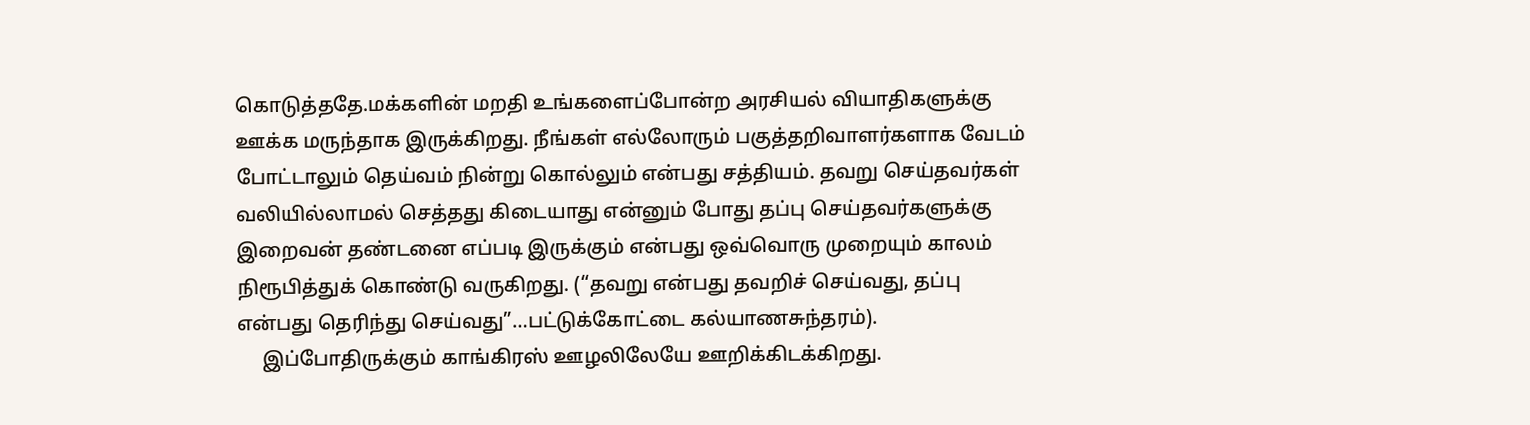கொடுத்ததே.மக்களின் மறதி உங்களைப்போன்ற அரசியல் வியாதிகளுக்கு ஊக்க மருந்தாக இருக்கிறது. நீங்கள் எல்லோரும் பகுத்தறிவாளர்களாக வேடம் போட்டாலும் தெய்வம் நின்று கொல்லும் என்பது சத்தியம். தவறு செய்தவர்கள் வலியில்லாமல் செத்தது கிடையாது என்னும் போது தப்பு செய்தவர்களுக்கு இறைவன் தண்டனை எப்படி இருக்கும் என்பது ஒவ்வொரு முறையும் காலம் நிரூபித்துக் கொண்டு வருகிறது. (“தவறு என்பது தவறிச் செய்வது, தப்பு என்பது தெரிந்து செய்வது”…பட்டுக்கோட்டை கல்யாணசுந்தரம்).
     இப்போதிருக்கும் காங்கிரஸ் ஊழலிலேயே ஊறிக்கிடக்கிறது.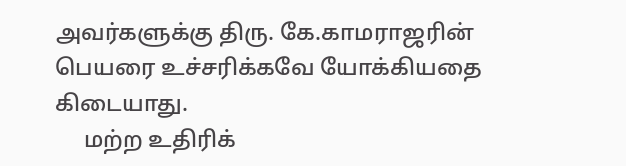அவர்களுக்கு திரு. கே.காமராஜரின்  பெயரை உச்சரிக்கவே யோக்கியதை கிடையாது.
     மற்ற உதிரிக்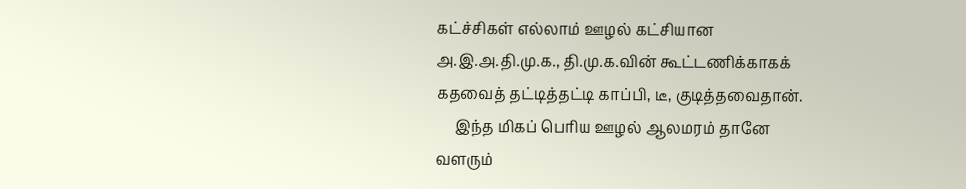கட்ச்சிகள் எல்லாம் ஊழல் கட்சியான அ.இ.அ.தி.மு.க., தி.மு.க.வின் கூட்டணிக்காகக் கதவைத் தட்டித்தட்டி காப்பி, டீ, குடித்தவைதான்.
     இந்த மிகப் பெரிய ஊழல் ஆலமரம் தானே வளரும்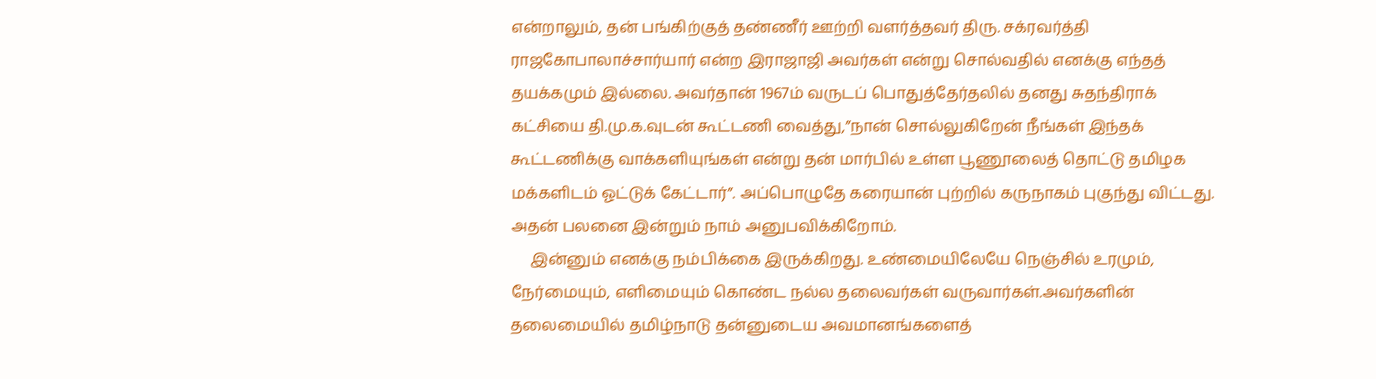என்றாலும், தன் பங்கிற்குத் தண்ணீர் ஊற்றி வளர்த்தவர் திரு. சக்ரவர்த்தி ராஜகோபாலாச்சார்யார் என்ற இராஜாஜி அவர்கள் என்று சொல்வதில் எனக்கு எந்தத் தயக்கமும் இல்லை. அவர்தான் 1967ம் வருடப் பொதுத்தேர்தலில் தனது சுதந்திராக் கட்சியை தி.மு.க.வுடன் கூட்டணி வைத்து,”நான் சொல்லுகிறேன் நீங்கள் இந்தக் கூட்டணிக்கு வாக்களியுங்கள் என்று தன் மார்பில் உள்ள பூணூலைத் தொட்டு தமிழக மக்களிடம் ஓட்டுக் கேட்டார்”. அப்பொழுதே கரையான் புற்றில் கருநாகம் புகுந்து விட்டது. அதன் பலனை இன்றும் நாம் அனுபவிக்கிறோம்.
     இன்னும் எனக்கு நம்பிக்கை இருக்கிறது. உண்மையிலேயே நெஞ்சில் உரமும், நேர்மையும், எளிமையும் கொண்ட நல்ல தலைவர்கள் வருவார்கள்.அவர்களின் தலைமையில் தமிழ்நாடு தன்னுடைய அவமானங்களைத்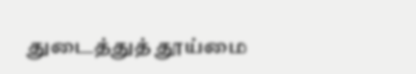துடைத்துத் தூய்மை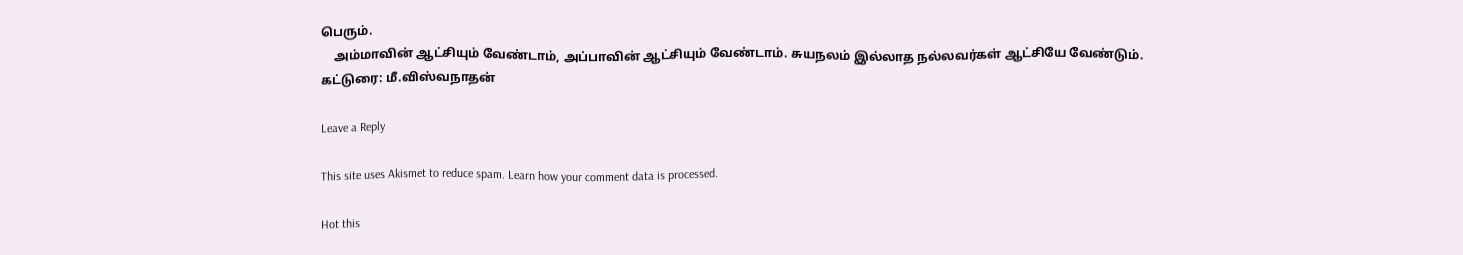பெரும்.
    அம்மாவின் ஆட்சியும் வேண்டாம், அப்பாவின் ஆட்சியும் வேண்டாம். சுயநலம் இல்லாத நல்லவர்கள் ஆட்சியே வேண்டும்.
கட்டுரை: மீ.விஸ்வநாதன்

Leave a Reply

This site uses Akismet to reduce spam. Learn how your comment data is processed.

Hot this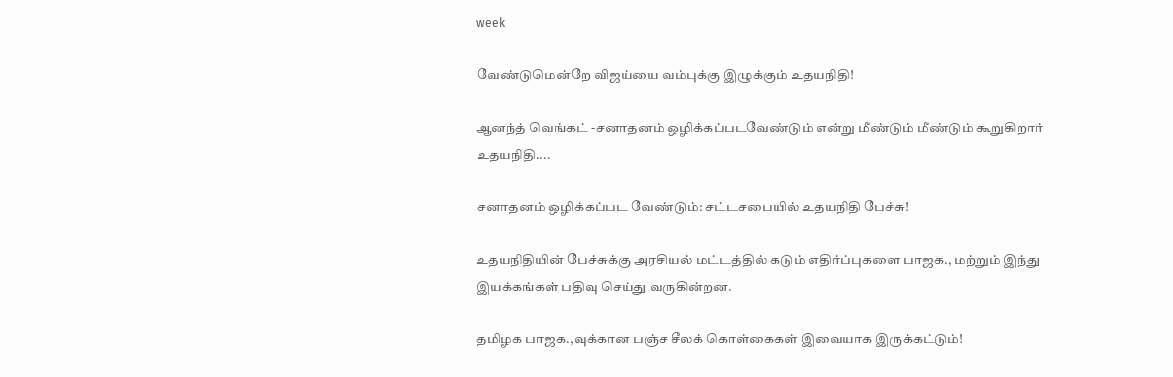week

வேண்டுமென்றே விஜய்யை வம்புக்கு இழுக்கும் உதயநிதி!

ஆனந்த் வெங்கட் -சனாதனம் ஒழிக்கப்படவேண்டும் என்று மீண்டும் மீண்டும் கூறுகிறார் உதயநிதி....

சனாதனம் ஒழிக்கப்பட வேண்டும்: சட்டசபையில் உதயநிதி பேச்சு!

உதயநிதியின் பேச்சுக்கு அரசியல் மட்டத்தில் கடும் எதிர்ப்புகளை பாஜக., மற்றும் இந்து இயக்கங்கள் பதிவு செய்து வருகின்றன.

தமிழக பாஜக.,வுக்கான பஞ்ச சீலக் கொள்கைகள் இவையாக இருக்கட்டும்!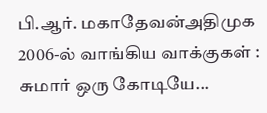பி.ஆர். மகாதேவன்அதிமுக 2006-ல் வாங்கிய வாக்குகள் : சுமார் ஒரு கோடியே...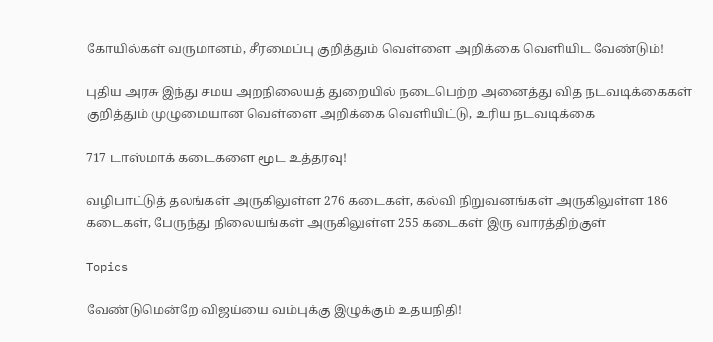கோயில்கள் வருமானம், சீரமைப்பு குறித்தும் வெள்ளை அறிக்கை வெளியிட வேண்டும்!

புதிய அரசு இந்து சமய அறநிலையத் துறையில் நடைபெற்ற அனைத்து வித நடவடிக்கைகள் குறித்தும் முழுமையான வெள்ளை அறிக்கை வெளியிட்டு, உரிய நடவடிக்கை

717 டாஸ்மாக் கடைகளை மூட உத்தரவு!

வழிபாட்டுத் தலங்கள் அருகிலுள்ள 276 கடைகள், கல்வி நிறுவனங்கள் அருகிலுள்ள 186 கடைகள், பேருந்து நிலையங்கள் அருகிலுள்ள 255 கடைகள் இரு வாரத்திற்குள்

Topics

வேண்டுமென்றே விஜய்யை வம்புக்கு இழுக்கும் உதயநிதி!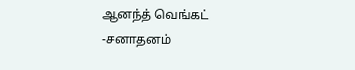ஆனந்த் வெங்கட் -சனாதனம்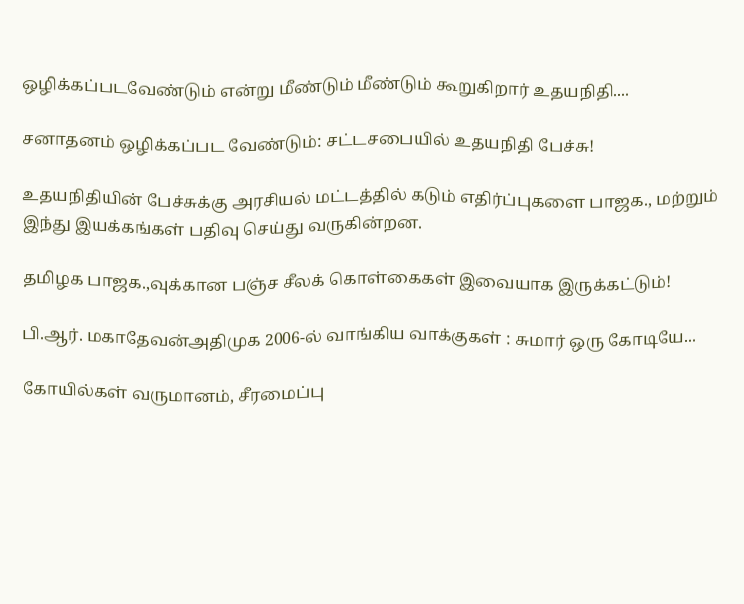ஒழிக்கப்படவேண்டும் என்று மீண்டும் மீண்டும் கூறுகிறார் உதயநிதி....

சனாதனம் ஒழிக்கப்பட வேண்டும்: சட்டசபையில் உதயநிதி பேச்சு!

உதயநிதியின் பேச்சுக்கு அரசியல் மட்டத்தில் கடும் எதிர்ப்புகளை பாஜக., மற்றும் இந்து இயக்கங்கள் பதிவு செய்து வருகின்றன.

தமிழக பாஜக.,வுக்கான பஞ்ச சீலக் கொள்கைகள் இவையாக இருக்கட்டும்!

பி.ஆர். மகாதேவன்அதிமுக 2006-ல் வாங்கிய வாக்குகள் : சுமார் ஒரு கோடியே...

கோயில்கள் வருமானம், சீரமைப்பு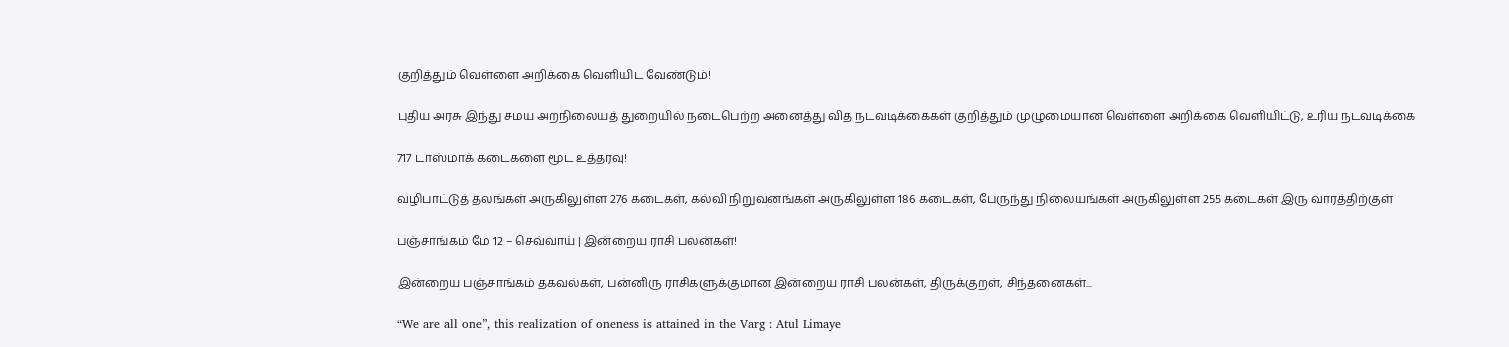குறித்தும் வெள்ளை அறிக்கை வெளியிட வேண்டும்!

புதிய அரசு இந்து சமய அறநிலையத் துறையில் நடைபெற்ற அனைத்து வித நடவடிக்கைகள் குறித்தும் முழுமையான வெள்ளை அறிக்கை வெளியிட்டு, உரிய நடவடிக்கை

717 டாஸ்மாக் கடைகளை மூட உத்தரவு!

வழிபாட்டுத் தலங்கள் அருகிலுள்ள 276 கடைகள், கல்வி நிறுவனங்கள் அருகிலுள்ள 186 கடைகள், பேருந்து நிலையங்கள் அருகிலுள்ள 255 கடைகள் இரு வாரத்திற்குள்

பஞ்சாங்கம் மே 12 – செவ்வாய் | இன்றைய ராசி பலன்கள்!

இன்றைய பஞ்சாங்கம் தகவல்கள், பன்னிரு ராசிகளுக்குமான இன்றைய ராசி பலன்கள், திருக்குறள், சிந்தனைகள்...

“We are all one”, this realization of oneness is attained in the Varg : Atul Limaye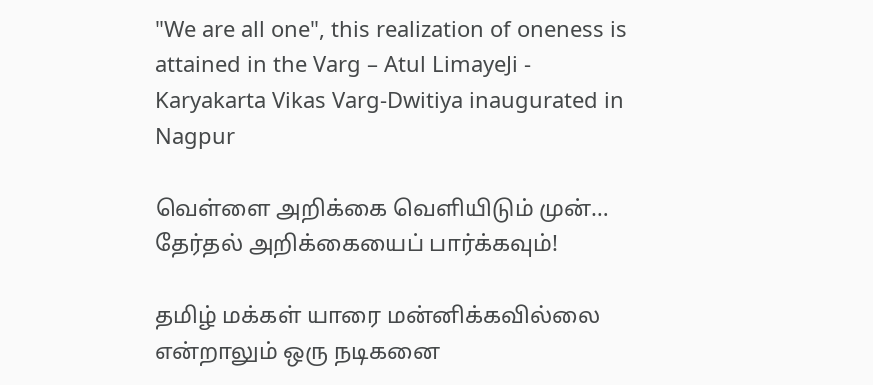"We are all one", this realization of oneness is attained in the Varg – Atul LimayeJi - Karyakarta Vikas Varg-Dwitiya inaugurated in Nagpur

வெள்ளை அறிக்கை வெளியிடும் முன்… தேர்தல் அறிக்கையைப் பார்க்கவும்!

தமிழ் மக்கள் யாரை மன்னிக்கவில்லை என்றாலும் ஒரு நடிகனை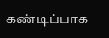கண்டிப்பாக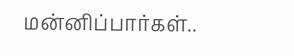மன்னிப்பார்கள்..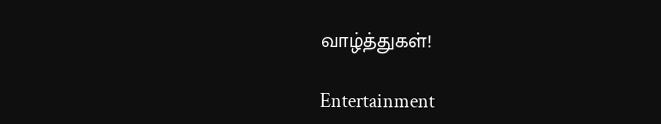வாழ்த்துகள்!

Entertainment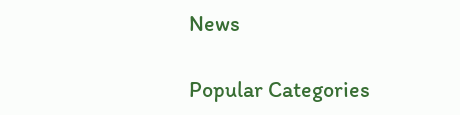News

Popular Categories